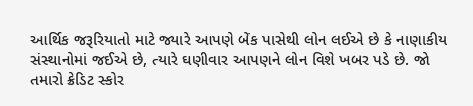આર્થિક જરૂરિયાતો માટે જ્યારે આપણે બેંક પાસેથી લોન લઈએ છે કે નાણાકીય સંસ્થાનોમાં જઈએ છે, ત્યારે ઘણીવાર આપણને લોન વિશે ખબર પડે છે. જો તમારો ક્રેડિટ સ્કોર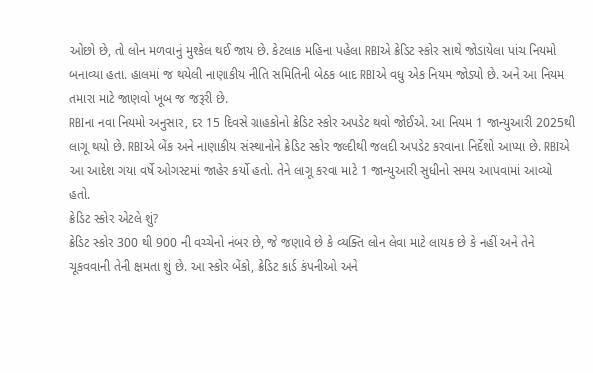ઓછો છે, તો લોન મળવાનું મુશ્કેલ થઈ જાય છે. કેટલાક મહિના પહેલા RBIએ ક્રેડિટ સ્કોર સાથે જોડાયેલા પાંચ નિયમો બનાવ્યા હતા. હાલમાં જ થયેલી નાણાકીય નીતિ સમિતિની બેઠક બાદ RBIએ વધુ એક નિયમ જોડ્યો છે. અને આ નિયમ તમારા માટે જાણવો ખૂબ જ જરૂરી છે.
RBIના નવા નિયમો અનુસાર, દર 15 દિવસે ગ્રાહકોનો ક્રેડિટ સ્કોર અપડેટ થવો જોઈએ. આ નિયમ 1 જાન્યુઆરી 2025થી લાગૂ થયો છે. RBIએ બેંક અને નાણાકીય સંસ્થાનોને ક્રેડિટ સ્કોર જલ્દીથી જલદી અપડેટ કરવાના નિર્દેશો આપ્યા છે. RBIએ આ આદેશ ગયા વર્ષે ઓગસ્ટમાં જાહેર કર્યો હતો. તેને લાગૂ કરવા માટે 1 જાન્યુઆરી સુધીનો સમય આપવામાં આવ્યો હતો.
ક્રેડિટ સ્કોર એટલે શું?
ક્રેડિટ સ્કોર 300 થી 900 ની વચ્ચેનો નંબર છે, જે જણાવે છે કે વ્યક્તિ લોન લેવા માટે લાયક છે કે નહીં અને તેને ચૂકવવાની તેની ક્ષમતા શું છે. આ સ્કોર બેંકો, ક્રેડિટ કાર્ડ કંપનીઓ અને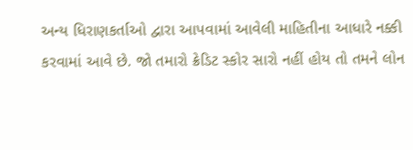અન્ય ધિરાણકર્તાઓ દ્વારા આપવામાં આવેલી માહિતીના આધારે નક્કી કરવામાં આવે છે. જો તમારો ક્રેડિટ સ્કોર સારો નહીં હોય તો તમને લોન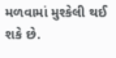મળવામાં મુશ્કેલી થઈ શકે છે.